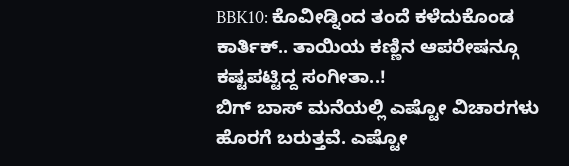BBK10: ಕೊವೀಡ್ನಿಂದ ತಂದೆ ಕಳೆದುಕೊಂಡ ಕಾರ್ತಿಕ್.. ತಾಯಿಯ ಕಣ್ಣಿನ ಆಪರೇಷನ್ಗೂ ಕಷ್ಟಪಟ್ಟಿದ್ದ ಸಂಗೀತಾ..!
ಬಿಗ್ ಬಾಸ್ ಮನೆಯಲ್ಲಿ ಎಷ್ಟೋ ವಿಚಾರಗಳು ಹೊರಗೆ ಬರುತ್ತವೆ. ಎಷ್ಟೋ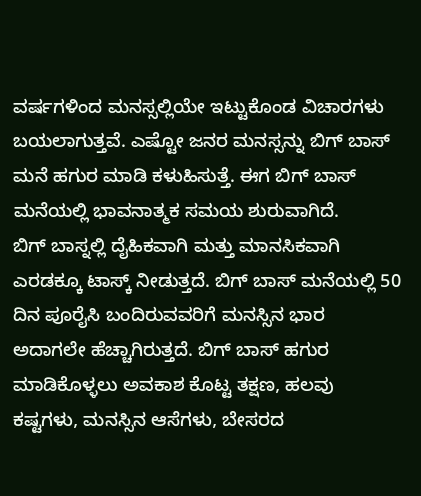ವರ್ಷಗಳಿಂದ ಮನಸ್ಸಲ್ಲಿಯೇ ಇಟ್ಟುಕೊಂಡ ವಿಚಾರಗಳು ಬಯಲಾಗುತ್ತವೆ. ಎಷ್ಟೋ ಜನರ ಮನಸ್ಸನ್ನು ಬಿಗ್ ಬಾಸ್ ಮನೆ ಹಗುರ ಮಾಡಿ ಕಳುಹಿಸುತ್ತೆ. ಈಗ ಬಿಗ್ ಬಾಸ್ ಮನೆಯಲ್ಲಿ ಭಾವನಾತ್ಮಕ ಸಮಯ ಶುರುವಾಗಿದೆ.
ಬಿಗ್ ಬಾಸ್ನಲ್ಲಿ ದೈಹಿಕವಾಗಿ ಮತ್ತು ಮಾನಸಿಕವಾಗಿ ಎರಡಕ್ಕೂ ಟಾಸ್ಕ್ ನೀಡುತ್ತದೆ. ಬಿಗ್ ಬಾಸ್ ಮನೆಯಲ್ಲಿ 50 ದಿನ ಪೂರೈಸಿ ಬಂದಿರುವವರಿಗೆ ಮನಸ್ಸಿನ ಭಾರ ಅದಾಗಲೇ ಹೆಚ್ಚಾಗಿರುತ್ತದೆ. ಬಿಗ್ ಬಾಸ್ ಹಗುರ ಮಾಡಿಕೊಳ್ಳಲು ಅವಕಾಶ ಕೊಟ್ಟ ತಕ್ಷಣ, ಹಲವು ಕಷ್ಟಗಳು, ಮನಸ್ಸಿನ ಆಸೆಗಳು, ಬೇಸರದ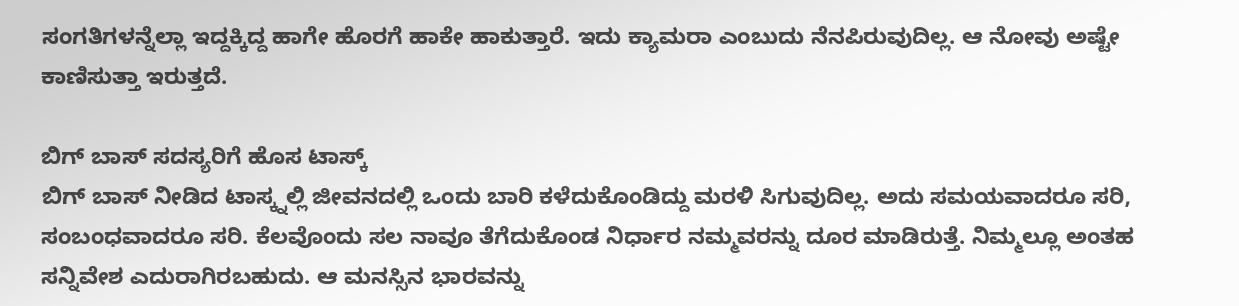ಸಂಗತಿಗಳನ್ನೆಲ್ಲಾ ಇದ್ದಕ್ಕಿದ್ದ ಹಾಗೇ ಹೊರಗೆ ಹಾಕೇ ಹಾಕುತ್ತಾರೆ. ಇದು ಕ್ಯಾಮರಾ ಎಂಬುದು ನೆನಪಿರುವುದಿಲ್ಲ. ಆ ನೋವು ಅಷ್ಟೇ ಕಾಣಿಸುತ್ತಾ ಇರುತ್ತದೆ.

ಬಿಗ್ ಬಾಸ್ ಸದಸ್ಯರಿಗೆ ಹೊಸ ಟಾಸ್ಕ್
ಬಿಗ್ ಬಾಸ್ ನೀಡಿದ ಟಾಸ್ಕ್ನಲ್ಲಿ ಜೀವನದಲ್ಲಿ ಒಂದು ಬಾರಿ ಕಳೆದುಕೊಂಡಿದ್ದು ಮರಳಿ ಸಿಗುವುದಿಲ್ಲ. ಅದು ಸಮಯವಾದರೂ ಸರಿ, ಸಂಬಂಧವಾದರೂ ಸರಿ. ಕೆಲವೊಂದು ಸಲ ನಾವೂ ತೆಗೆದುಕೊಂಡ ನಿರ್ಧಾರ ನಮ್ಮವರನ್ನು ದೂರ ಮಾಡಿರುತ್ತೆ. ನಿಮ್ಮಲ್ಲೂ ಅಂತಹ ಸನ್ನಿವೇಶ ಎದುರಾಗಿರಬಹುದು. ಆ ಮನಸ್ಸಿನ ಭಾರವನ್ನು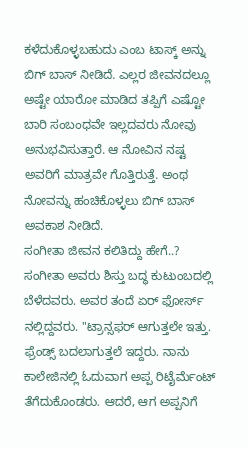ಕಳೆದುಕೊಳ್ಳಬಹುದು ಎಂಬ ಟಾಸ್ಕ್ ಅನ್ನು ಬಿಗ್ ಬಾಸ್ ನೀಡಿದೆ. ಎಲ್ಲರ ಜೀವನದಲ್ಲೂ ಅಷ್ಟೇ ಯಾರೋ ಮಾಡಿದ ತಪ್ಪಿಗೆ ಎಷ್ಟೋ ಬಾರಿ ಸಂಬಂಧವೇ ಇಲ್ಲದವರು ನೋವು ಅನುಭವಿಸುತ್ತಾರೆ. ಆ ನೋವಿನ ನಷ್ಟ ಅವರಿಗೆ ಮಾತ್ರವೇ ಗೊತ್ತಿರುತ್ತೆ. ಅಂಥ ನೋವನ್ನು ಹಂಚಿಕೊಳ್ಳಲು ಬಿಗ್ ಬಾಸ್ ಅವಕಾಶ ನೀಡಿದೆ.
ಸಂಗೀತಾ ಜೀವನ ಕಲಿತಿದ್ದು ಹೇಗೆ..?
ಸಂಗೀತಾ ಅವರು ಶಿಸ್ತು ಬದ್ಧ ಕುಟುಂಬದಲ್ಲಿ ಬೆಳೆದವರು. ಅವರ ತಂದೆ ಏರ್ ಫೋರ್ಸ್ ನಲ್ಲಿದ್ದವರು. "ಟ್ರಾನ್ಸಫರ್ ಆಗುತ್ತಲೇ ಇತ್ತು. ಫ್ರೆಂಡ್ಸ್ ಬದಲಾಗುತ್ತಲೆ ಇದ್ದರು. ನಾನು ಕಾಲೇಜಿನಲ್ಲಿ ಓದುವಾಗ ಅಪ್ಪ ರಿಟೈರ್ಮೆಂಟ್ ತೆಗೆದುಕೊಂಡರು. ಆದರೆ, ಆಗ ಅಪ್ಪನಿಗೆ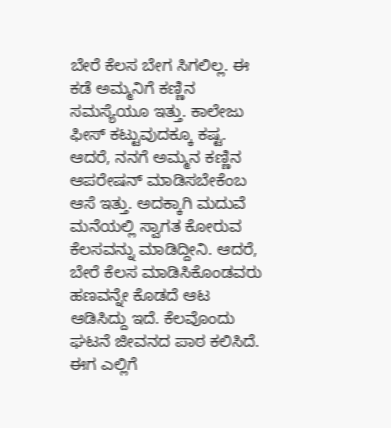ಬೇರೆ ಕೆಲಸ ಬೇಗ ಸಿಗಲಿಲ್ಲ. ಈ ಕಡೆ ಅಮ್ಮನಿಗೆ ಕಣ್ಣಿನ ಸಮಸ್ಯೆಯೂ ಇತ್ತು. ಕಾಲೇಜು ಫೀಸ್ ಕಟ್ಟುವುದಕ್ಕೂ ಕಷ್ಟ. ಆದರೆ, ನನಗೆ ಅಮ್ಮನ ಕಣ್ಣಿನ ಆಪರೇಷನ್ ಮಾಡಿಸಬೇಕೆಂಬ ಆಸೆ ಇತ್ತು. ಅದಕ್ಕಾಗಿ ಮದುವೆ ಮನೆಯಲ್ಲಿ ಸ್ವಾಗತ ಕೋರುವ ಕೆಲಸವನ್ನು ಮಾಡಿದ್ದೀನಿ. ಆದರೆ, ಬೇರೆ ಕೆಲಸ ಮಾಡಿಸಿಕೊಂಡವರು ಹಣವನ್ನೇ ಕೊಡದೆ ಆಟ ಆಡಿಸಿದ್ದು ಇದೆ. ಕೆಲವೊಂದು ಘಟನೆ ಜೀವನದ ಪಾಠ ಕಲಿಸಿದೆ. ಈಗ ಎಲ್ಲಿಗೆ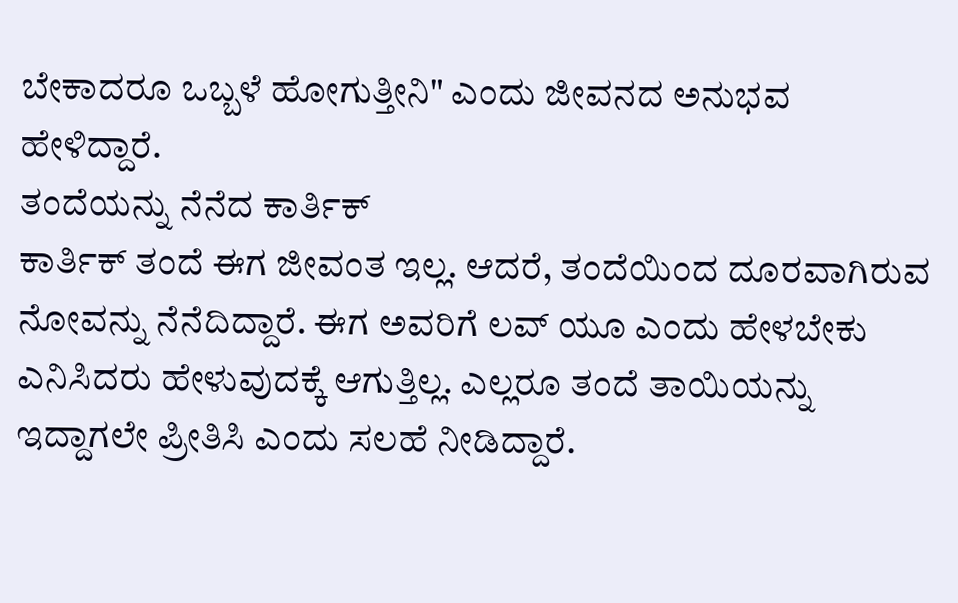ಬೇಕಾದರೂ ಒಬ್ಬಳೆ ಹೋಗುತ್ತೀನಿ" ಎಂದು ಜೀವನದ ಅನುಭವ ಹೇಳಿದ್ದಾರೆ.
ತಂದೆಯನ್ನು ನೆನೆದ ಕಾರ್ತಿಕ್
ಕಾರ್ತಿಕ್ ತಂದೆ ಈಗ ಜೀವಂತ ಇಲ್ಲ. ಆದರೆ, ತಂದೆಯಿಂದ ದೂರವಾಗಿರುವ ನೋವನ್ನು ನೆನೆದಿದ್ದಾರೆ. ಈಗ ಅವರಿಗೆ ಲವ್ ಯೂ ಎಂದು ಹೇಳಬೇಕು ಎನಿಸಿದರು ಹೇಳುವುದಕ್ಕೆ ಆಗುತ್ತಿಲ್ಲ. ಎಲ್ಲರೂ ತಂದೆ ತಾಯಿಯನ್ನು ಇದ್ದಾಗಲೇ ಪ್ರೀತಿಸಿ ಎಂದು ಸಲಹೆ ನೀಡಿದ್ದಾರೆ.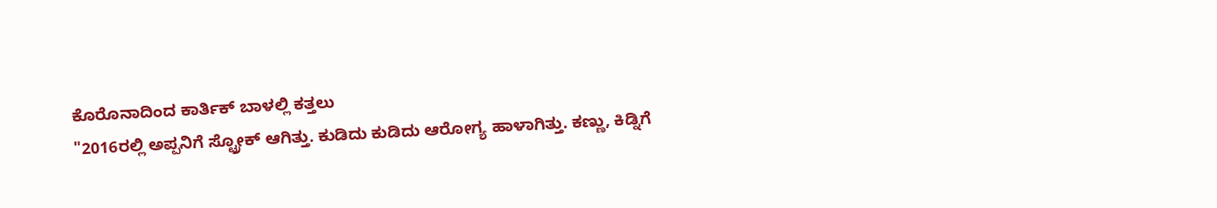ಕೊರೊನಾದಿಂದ ಕಾರ್ತಿಕ್ ಬಾಳಲ್ಲಿ ಕತ್ತಲು
"2016ರಲ್ಲಿ ಅಪ್ಪನಿಗೆ ಸ್ಟ್ರೋಕ್ ಆಗಿತ್ತು. ಕುಡಿದು ಕುಡಿದು ಆರೋಗ್ಯ ಹಾಳಾಗಿತ್ತು. ಕಣ್ಣು, ಕಿಡ್ನಿಗೆ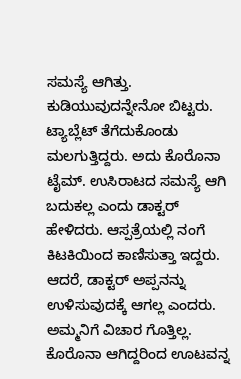ಸಮಸ್ಯೆ ಆಗಿತ್ತು. ಕುಡಿಯುವುದನ್ನೇನೋ ಬಿಟ್ಟರು. ಟ್ಯಾಬ್ಲೆಟ್ ತೆಗೆದುಕೊಂಡು ಮಲಗುತ್ತಿದ್ದರು. ಅದು ಕೊರೊನಾ ಟೈಮ್. ಉಸಿರಾಟದ ಸಮಸ್ಯೆ ಆಗಿ ಬದುಕಲ್ಲ ಎಂದು ಡಾಕ್ಟರ್ ಹೇಳಿದರು. ಆಸ್ಪತ್ರೆಯಲ್ಲಿ ನಂಗೆ ಕಿಟಕಿಯಿಂದ ಕಾಣಿಸುತ್ತಾ ಇದ್ದರು. ಆದರೆ, ಡಾಕ್ಟರ್ ಅಪ್ಪನನ್ನು ಉಳಿಸುವುದಕ್ಕೆ ಆಗಲ್ಲ ಎಂದರು. ಅಮ್ಮನಿಗೆ ವಿಚಾರ ಗೊತ್ತಿಲ್ಲ. ಕೊರೊನಾ ಆಗಿದ್ದರಿಂದ ಊಟವನ್ನ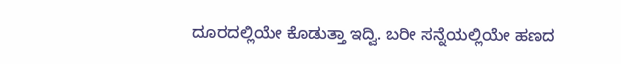ದೂರದಲ್ಲಿಯೇ ಕೊಡುತ್ತಾ ಇದ್ವಿ. ಬರೀ ಸನ್ನೆಯಲ್ಲಿಯೇ ಹಣದ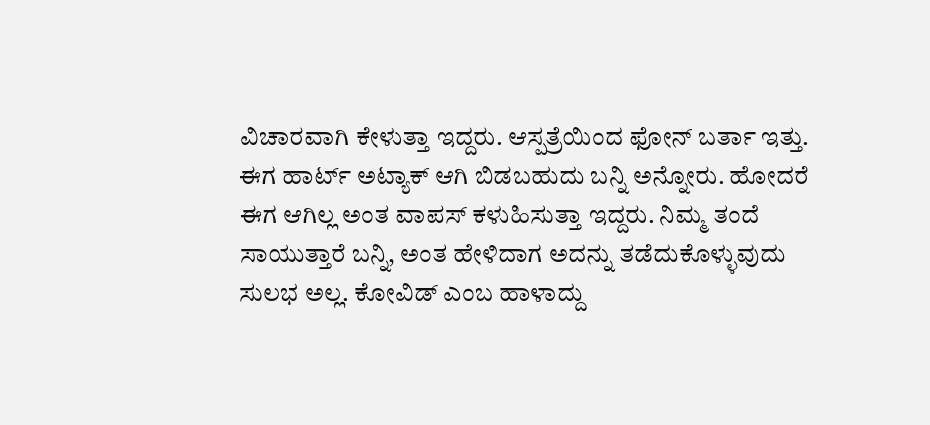ವಿಚಾರವಾಗಿ ಕೇಳುತ್ತಾ ಇದ್ದರು. ಆಸ್ಪತ್ರೆಯಿಂದ ಫೋನ್ ಬರ್ತಾ ಇತ್ತು. ಈಗ ಹಾರ್ಟ್ ಅಟ್ಯಾಕ್ ಆಗಿ ಬಿಡಬಹುದು ಬನ್ನಿ ಅನ್ನೋರು. ಹೋದರೆ ಈಗ ಆಗಿಲ್ಲ ಅಂತ ವಾಪಸ್ ಕಳುಹಿಸುತ್ತಾ ಇದ್ದರು. ನಿಮ್ಮ ತಂದೆ ಸಾಯುತ್ತಾರೆ ಬನ್ನಿ, ಅಂತ ಹೇಳಿದಾಗ ಅದನ್ನು ತಡೆದುಕೊಳ್ಳುವುದು ಸುಲಭ ಅಲ್ಲ. ಕೋವಿಡ್ ಎಂಬ ಹಾಳಾದ್ದು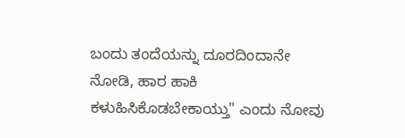ಬಂದು ತಂದೆಯನ್ನು ದೂರದಿಂದಾನೇ ನೋಡಿ, ಹಾರ ಹಾಕಿ ಕಳುಹಿಸಿಕೊಡಬೇಕಾಯ್ತು" ಎಂದು ನೋವು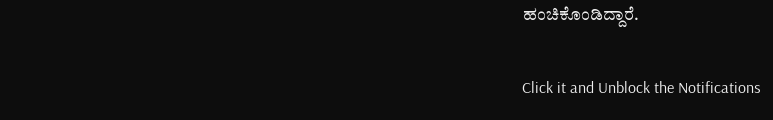ಹಂಚಿಕೊಂಡಿದ್ದಾರೆ.


Click it and Unblock the Notifications